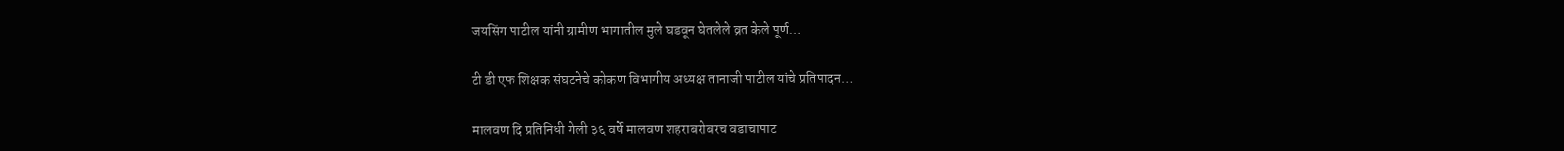जयसिंग पाटील यांनी ग्रामीण भागातील मुले घडवून घेतलेले व्रत केले पूर्ण…

टी डी एफ शिक्षक संघटनेचे कोकण विभागीय अध्यक्ष तानाजी पाटील यांचे प्रतिपादन…

मालवण दि प्रतिनिधी गेली ३६ वर्षे मालवण शहराबरोबरच वडाचापाट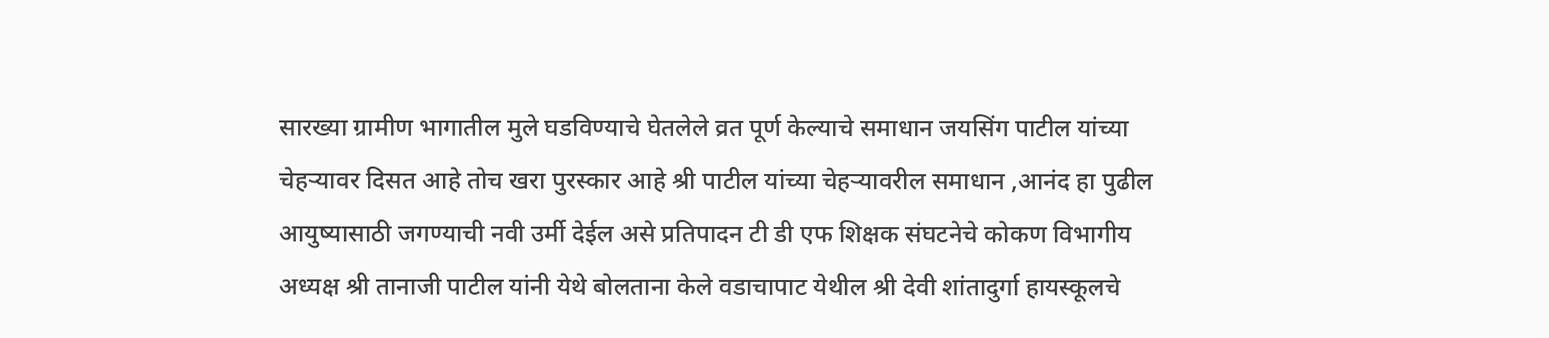सारख्या ग्रामीण भागातील मुले घडविण्याचे घेतलेले व्रत पूर्ण केल्याचे समाधान जयसिंग पाटील यांच्या चेहऱ्यावर दिसत आहे तोच खरा पुरस्कार आहे श्री पाटील यांच्या चेहऱ्यावरील समाधान ,आनंद हा पुढील आयुष्यासाठी जगण्याची नवी उर्मी देईल असे प्रतिपादन टी डी एफ शिक्षक संघटनेचे कोकण विभागीय अध्यक्ष श्री तानाजी पाटील यांनी येथे बोलताना केले वडाचापाट येथील श्री देवी शांतादुर्गा हायस्कूलचे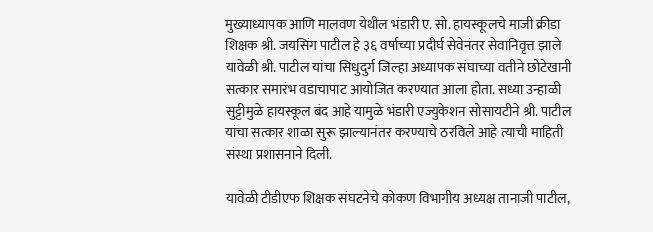मुख्याध्यापक आणि मालवण येथील भंडारी ए. सो. हायस्कूलचे माजी क्रीडा शिक्षक श्री. जयसिंग पाटील हे ३६ वर्षाच्या प्रदीर्घ सेवेनंतर सेवानिवृत्त झाले यावेळी श्री. पाटील यांचा सिंधुदुर्ग जिल्हा अध्यापक संघाच्या वतीने छोटेखानी सत्कार समारंभ वडाचापाट आयोजित करण्यात आला होता. सध्या उन्हाळी सुट्टीमुळे हायस्कूल बंद आहे यामुळे भंडारी एज्युकेशन सोसायटीने श्री. पाटील यांचा सत्कार शाळा सुरू झाल्यानंतर करण्याचे ठरविले आहे त्याची माहिती संस्था प्रशासनाने दिली.

यावेळी टीडीएफ शिक्षक संघटनेचे कोकण विभागीय अध्यक्ष तानाजी पाटील,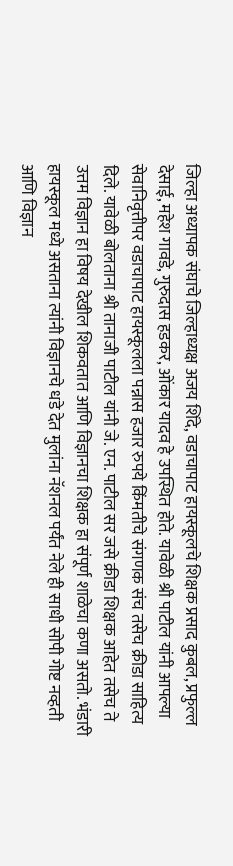जिल्हा अध्यापक संघाचे जिल्हाध्यक्ष अजय शिंदे, वडाचापाट हायस्कूलचे शिक्षक प्रसाद कुबल, प्रफुल्ल देसाई, महेश गावडे, गुरुदास हडकर, ओंकार यादव हे उपस्थित होते. यावेळी श्री पाटील यांनी आपल्या सेवानिवृत्तीपर वडाचापाट हायस्कूलला पन्नास हजार रुपये किंमतीचे संगणक संच तसेच क्रीडा साहित्य दिले. यावेळी बोलताना श्री तानाजी पाटील यांनी जे. एन. पाटील सर जसे क्रीडा शिक्षक आहेत तसेच ते उत्तम विज्ञान हा विषय देखील शिकवतात आणि विज्ञानचा शिक्षक हा संपूर्ण शाळेचा कणा असतो. भंडारी हायस्कूल मध्ये असताना त्यांनी विज्ञानचे धडे देत मुलांना नॅशनल पर्यंत नेले ही साधी सोपी गोष्ट नव्हती आणि विज्ञान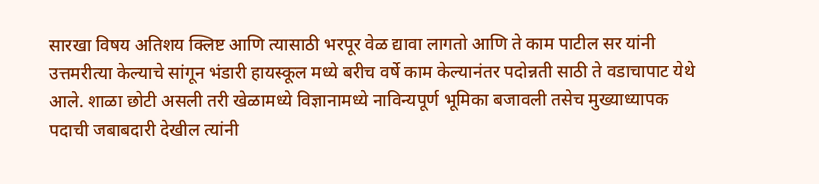सारखा विषय अतिशय क्लिष्ट आणि त्यासाठी भरपूर वेळ द्यावा लागतो आणि ते काम पाटील सर यांनी उत्तमरीत्या केल्याचे सांगून भंडारी हायस्कूल मध्ये बरीच वर्षे काम केल्यानंतर पदोन्नती साठी ते वडाचापाट येथे आले. शाळा छोटी असली तरी खेळामध्ये विज्ञानामध्ये नाविन्यपूर्ण भूमिका बजावली तसेच मुख्याध्यापक पदाची जबाबदारी देखील त्यांनी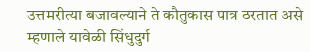उत्तमरीत्या बजावल्याने ते कौतुकास पात्र ठरतात असे म्हणाले यावेळी सिंधुदुर्ग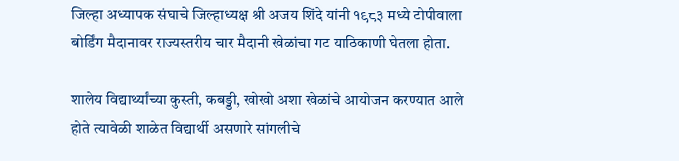जिल्हा अध्यापक संघाचे जिल्हाध्यक्ष श्री अजय शिंदे यांनी १९८३ मध्ये टोपीवाला बोर्डिंग मैदानावर राज्यस्तरीय चार मैदानी खेळांचा गट याठिकाणी घेतला होता.

शालेय विद्यार्थ्यांच्या कुस्ती, कबड्डी, खोखो अशा खेळांचे आयोजन करण्यात आले होते त्यावेळी शाळेत विद्यार्थी असणारे सांगलीचे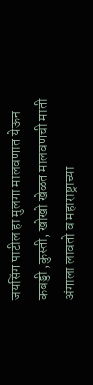जयसिंग पाटील हा मुलगा मालवणात येऊन कबड्डी ,कुस्ती, खोखो खेळत मालवणची माती अंगाला लावतो व महाराष्ट्राच्या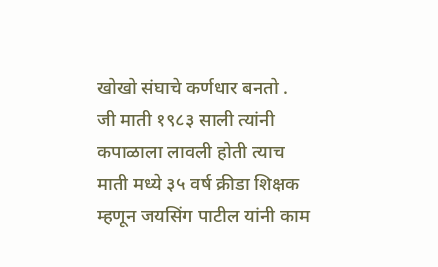खोखो संघाचे कर्णधार बनतो . जी माती १९८३ साली त्यांनी कपाळाला लावली होती त्याच माती मध्ये ३५ वर्ष क्रीडा शिक्षक म्हणून जयसिंग पाटील यांनी काम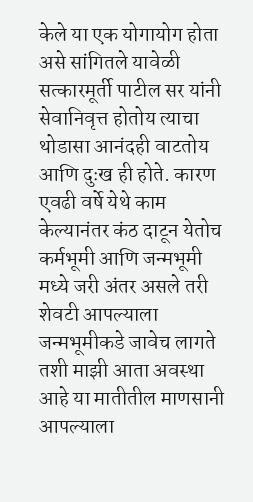केले या एक योगायोग होता असे सांगितले यावेळी सत्कारमूर्ती पाटील सर यांनी सेवानिवृत्त होतोय त्याचा थोडासा आनंदही वाटतोय आणि दुःख ही होते. कारण एवढी वर्षे येथे काम केल्यानंतर कंठ दाटून येतोच कर्मभूमी आणि जन्मभूमी मध्ये जरी अंतर असले तरी शेवटी आपल्याला जन्मभूमीकडे जावेच लागते तशी माझी आता अवस्था आहे या मातीतील माणसानी आपल्याला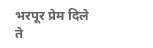भरपूर प्रेम दिले ते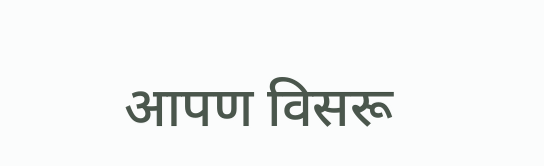आपण विसरू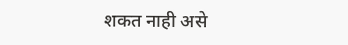शकत नाही असे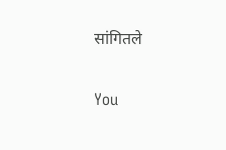सांगितले

You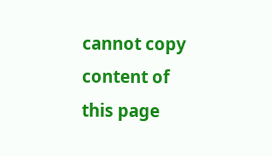cannot copy content of this page